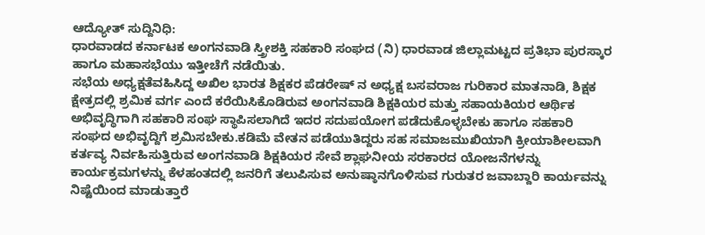ಆದ್ಯೋತ್ ಸುದ್ದಿನಿಧಿ:
ಧಾರವಾಡದ ಕರ್ನಾಟಕ ಅಂಗನವಾಡಿ ಸ್ತ್ರೀಶಕ್ತಿ ಸಹಕಾರಿ ಸಂಘದ (ನಿ) ಧಾರವಾಡ ಜಿಲ್ಲಾಮಟ್ಟದ ಪ್ರತಿಭಾ ಪುರಸ್ಕಾರ ಹಾಗೂ ಮಹಾಸಭೆಯು ಇತ್ತೀಚೆಗೆ ನಡೆಯಿತು.
ಸಭೆಯ ಅಧ್ಯಕ್ಷತೆವಹಿಸಿದ್ದ ಅಖಿಲ ಭಾರತ ಶಿಕ್ಷಕರ ಪೆಡರೇಷ್ ನ ಅಧ್ಯಕ್ಷ ಬಸವರಾಜ ಗುರಿಕಾರ ಮಾತನಾಡಿ, ಶಿಕ್ಷಕ ಕ್ಷೇತ್ರದಲ್ಲಿ ಶ್ರಮಿಕ ವರ್ಗ ಎಂದೆ ಕರೆಯಿಸಿಕೊಡಿರುವ ಅಂಗನವಾಡಿ ಶಿಕ್ಷಕಿಯರ ಮತ್ತು ಸಹಾಯಕಿಯರ ಆರ್ಥಿಕ ಅಭಿವೃದ್ಧಿಗಾಗಿ ಸಹಕಾರಿ ಸಂಘ ಸ್ಥಾಪಿಸಲಾಗಿದೆ ಇದರ ಸದುಪಯೋಗ ಪಡೆದುಕೊಳ್ಳಬೇಕು ಹಾಗೂ ಸಹಕಾರಿ ಸಂಘದ ಅಭಿವೃದ್ದಿಗೆ ಶ್ರಮಿಸಬೇಕು.ಕಡಿಮೆ ವೇತನ ಪಡೆಯುತಿದ್ದರು ಸಹ ಸಮಾಜಮುಖಿಯಾಗಿ ಕ್ರೀಯಾಶೀಲವಾಗಿ ಕರ್ತವ್ಯ ನಿರ್ವಹಿಸುತ್ತಿರುವ ಅಂಗನವಾಡಿ ಶಿಕ್ಷಕಿಯರ ಸೇವೆ ಶ್ಲಾಘನೀಯ ಸರಕಾರದ ಯೋಜನೆಗಳನ್ನು ಕಾರ್ಯಕ್ರಮಗಳನ್ನು ಕೆಳಹಂತದಲ್ಲಿ ಜನರಿಗೆ ತಲುಪಿಸುವ ಅನುಷ್ಠಾನಗೊಳಿಸುವ ಗುರುತರ ಜವಾಬ್ದಾರಿ ಕಾರ್ಯವನ್ನು ನಿಷ್ಟೆಯಿಂದ ಮಾಡುತ್ತಾರೆ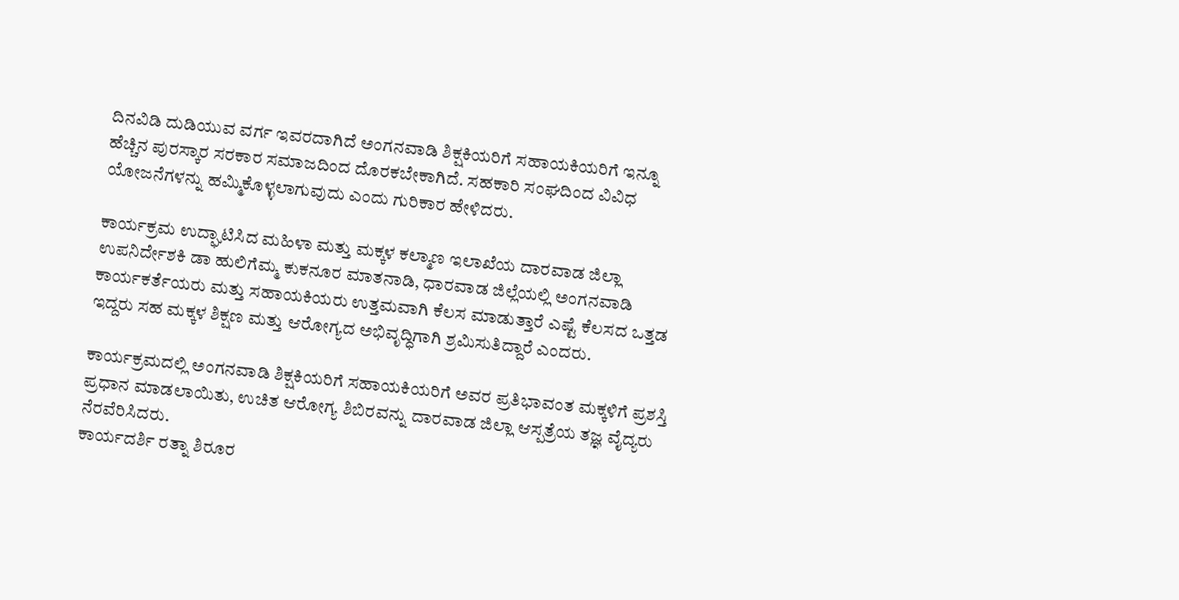ದಿನವಿಡಿ ದುಡಿಯುವ ವರ್ಗ ಇವರದಾಗಿದೆ ಅಂಗನವಾಡಿ ಶಿಕ್ಷಕಿಯರಿಗೆ ಸಹಾಯಕಿಯರಿಗೆ ಇನ್ನೂ ಹೆಚ್ಚಿನ ಪುರಸ್ಕಾರ ಸರಕಾರ ಸಮಾಜದಿಂದ ದೊರಕಬೇಕಾಗಿದೆ. ಸಹಕಾರಿ ಸಂಘದಿಂದ ವಿವಿಧ ಯೋಜನೆಗಳನ್ನು ಹಮ್ಮಿಕೊಳ್ಳಲಾಗುವುದು ಎಂದು ಗುರಿಕಾರ ಹೇಳಿದರು.

ಕಾರ್ಯಕ್ರಮ ಉದ್ಘಾಟಿಸಿದ ಮಹಿಳಾ ಮತ್ತು ಮಕ್ಕಳ ಕಲ್ಮಾಣ ಇಲಾಖೆಯ ದಾರವಾಡ ಜಿಲ್ಲಾ ಉಪನಿರ್ದೇಶಕಿ ಡಾ ಹುಲಿಗೆಮ್ಮ ಕುಕನೂರ ಮಾತನಾಡಿ, ಧಾರವಾಡ ಜಿಲ್ಲೆಯಲ್ಲಿ ಅಂಗನವಾಡಿ ಕಾರ್ಯಕರ್ತೆಯರು ಮತ್ತು ಸಹಾಯಕಿಯರು ಉತ್ತಮವಾಗಿ ಕೆಲಸ ಮಾಡುತ್ತಾರೆ ಎಷ್ಟೆ ಕೆಲಸದ ಒತ್ತಡ ಇದ್ದರು ಸಹ ಮಕ್ಕಳ ಶಿಕ್ಷಣ ಮತ್ತು ಆರೋಗ್ಯದ ಅಭಿವೃದ್ಧಿಗಾಗಿ ಶ್ರಮಿಸುತಿದ್ದಾರೆ ಎಂದರು.

ಕಾರ್ಯಕ್ರಮದಲ್ಲಿ ಅಂಗನವಾಡಿ ಶಿಕ್ಷಕಿಯರಿಗೆ ಸಹಾಯಕಿಯರಿಗೆ ಅವರ ಪ್ರತಿಭಾವಂತ ಮಕ್ಕಳಿಗೆ ಪ್ರಶಸ್ತಿ ಪ್ರಧಾನ ಮಾಡಲಾಯಿತು, ಉಚಿತ ಆರೋಗ್ಯ ಶಿಬಿರವನ್ನು ದಾರವಾಡ ಜಿಲ್ಲಾ ಆಸ್ಪತ್ರೆಯ ತಜ್ಞ ವೈದ್ಯರು ನೆರವೆರಿಸಿದರು.
ಕಾರ್ಯದರ್ಶಿ ರತ್ನಾ ಶಿರೂರ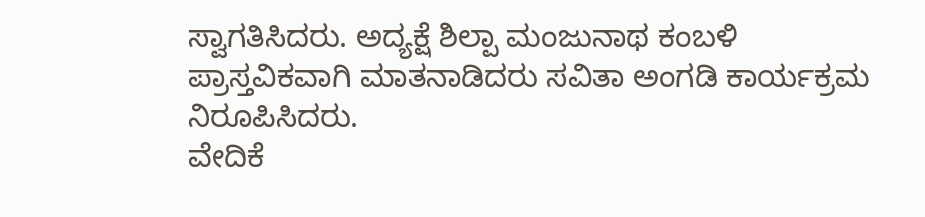ಸ್ವಾಗತಿಸಿದರು. ಅದ್ಯಕ್ಷೆ ಶಿಲ್ಪಾ ಮಂಜುನಾಥ ಕಂಬಳಿ ಪ್ರಾಸ್ತವಿಕವಾಗಿ ಮಾತನಾಡಿದರು ಸವಿತಾ ಅಂಗಡಿ ಕಾರ್ಯಕ್ರಮ ನಿರೂಪಿಸಿದರು.
ವೇದಿಕೆ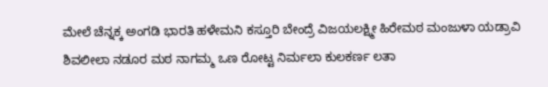ಮೇಲೆ ಚೆನ್ನಕ್ಕ ಅಂಗಡಿ ಭಾರತಿ ಹಳೇಮನಿ ಕಸ್ತೂರಿ ಬೇಂದ್ರೆ ವಿಜಯಲಕ್ಷ್ಮೀ ಹಿರೇಮಠ ಮಂಜುಳಾ ಯಡ್ರಾವಿ ಶಿವಲೀಲಾ ನಡೂರ ಮಠ ನಾಗಮ್ಮ ಒಣ ರೋಟ್ಟ ನಿರ್ಮಲಾ ಕುಲಕರ್ಣ ಲತಾ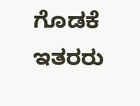ಗೊಡಕೆ ಇತರರು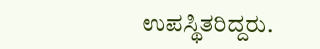ಉಪಸ್ಥಿತರಿದ್ದರು.